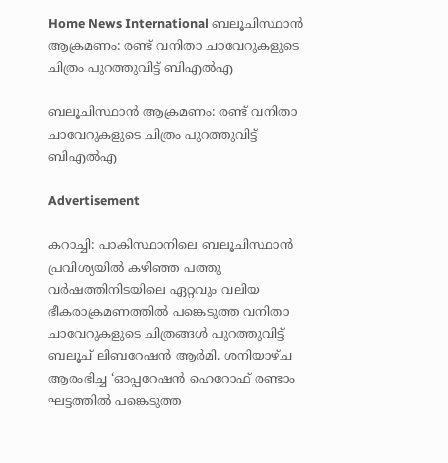Home News International ബലൂചിസ്ഥാൻ ആക്രമണം: രണ്ട് വനിതാ ചാവേറുകളുടെ ചിത്രം പുറത്തുവിട്ട് ബിഎൽഎ

ബലൂചിസ്ഥാൻ ആക്രമണം: രണ്ട് വനിതാ ചാവേറുകളുടെ ചിത്രം പുറത്തുവിട്ട് ബിഎൽഎ

Advertisement

കറാച്ചി: പാകിസ്ഥാനിലെ ബലൂചിസ്ഥാൻ പ്രവിശ്യയിൽ കഴിഞ്ഞ പത്തു വർഷത്തിനിടയിലെ ഏറ്റവും വലിയ ഭീകരാക്രമണത്തില്‍ പങ്കെടുത്ത വനിതാ ചാവേറുകളുടെ ചിത്രങ്ങൾ പുറത്തുവിട്ട് ബലൂച് ലിബറേഷൻ ആർമി. ശനിയാഴ്ച ആരംഭിച്ച ‘ഓപ്പറേഷൻ ഹെറോഫ് രണ്ടാം ഘട്ടത്തില്‍ പങ്കെടുത്ത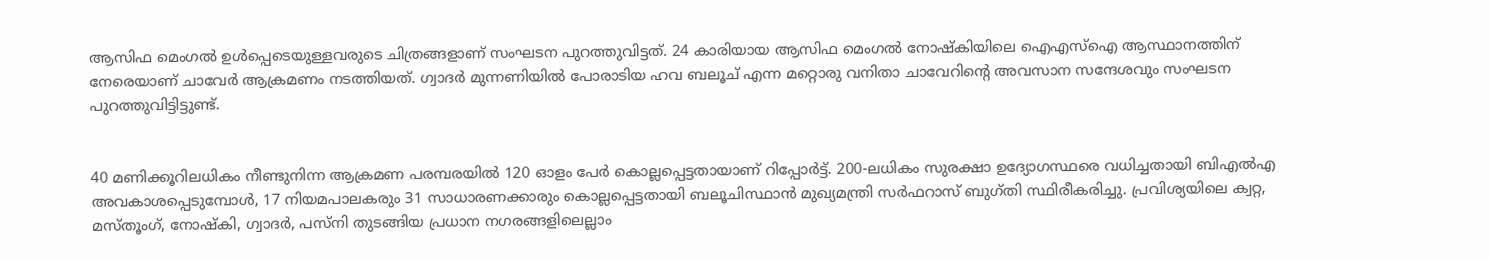ആസിഫ മെംഗൽ ഉൾപ്പെടെയുള്ളവരുടെ ചിത്രങ്ങളാണ് സംഘടന പുറത്തുവിട്ടത്. 24 കാരിയായ ആസിഫ മെംഗൽ നോഷ്കിയിലെ ഐഎസ്ഐ ആസ്ഥാനത്തിന് നേരെയാണ് ചാവേർ ആക്രമണം നടത്തിയത്. ഗ്വാദർ മുന്നണിയിൽ പോരാടിയ ഹവ ബലൂച് എന്ന മറ്റൊരു വനിതാ ചാവേറിന്റെ അവസാന സന്ദേശവും സംഘടന പുറത്തുവിട്ടിട്ടുണ്ട്.


40 മണിക്കൂറിലധികം നീണ്ടുനിന്ന ആക്രമണ പരമ്പരയിൽ 120 ഓളം പേർ കൊല്ലപ്പെട്ടതായാണ് റിപ്പോർട്ട്. 200-ലധികം സുരക്ഷാ ഉദ്യോഗസ്ഥരെ വധിച്ചതായി ബിഎൽഎ അവകാശപ്പെടുമ്പോൾ, 17 നിയമപാലകരും 31 സാധാരണക്കാരും കൊല്ലപ്പെട്ടതായി ബലൂചിസ്ഥാൻ മുഖ്യമന്ത്രി സർഫറാസ് ബുഗ്തി സ്ഥിരീകരിച്ചു. പ്രവിശ്യയിലെ ക്വറ്റ, മസ്തൂംഗ്, നോഷ്കി, ഗ്വാദർ, പസ്നി തുടങ്ങിയ പ്രധാന നഗരങ്ങളിലെല്ലാം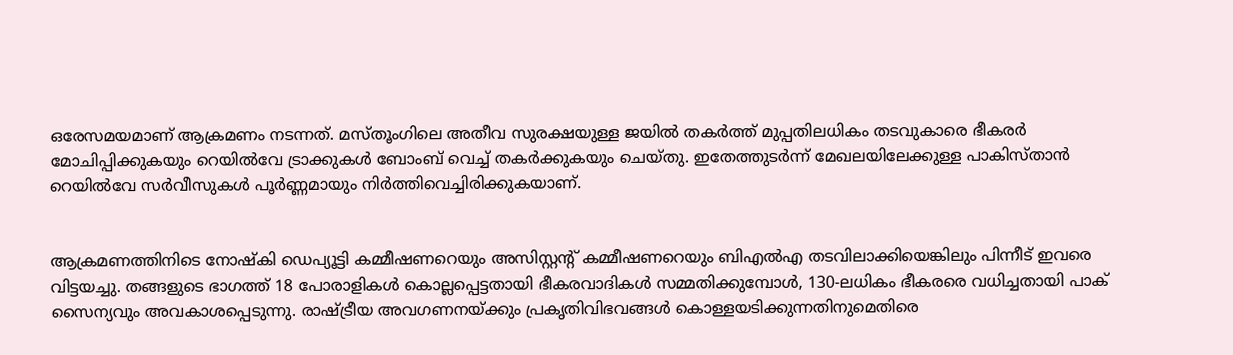ഒരേസമയമാണ് ആക്രമണം നടന്നത്. മസ്തൂംഗിലെ അതീവ സുരക്ഷയുള്ള ജയിൽ തകർത്ത് മുപ്പതിലധികം തടവുകാരെ ഭീകരർ മോചിപ്പിക്കുകയും റെയിൽവേ ട്രാക്കുകൾ ബോംബ് വെച്ച് തകർക്കുകയും ചെയ്തു. ഇതേത്തുടർന്ന് മേഖലയിലേക്കുള്ള പാകിസ്താൻ റെയിൽവേ സർവീസുകൾ പൂർണ്ണമായും നിർത്തിവെച്ചിരിക്കുകയാണ്.


ആക്രമണത്തിനിടെ നോഷ്കി ഡെപ്യൂട്ടി കമ്മീഷണറെയും അസിസ്റ്റന്റ് കമ്മീഷണറെയും ബിഎൽഎ തടവിലാക്കിയെങ്കിലും പിന്നീട് ഇവരെ വിട്ടയച്ചു. തങ്ങളുടെ ഭാഗത്ത് 18 പോരാളികൾ കൊല്ലപ്പെട്ടതായി ഭീകരവാദികൾ സമ്മതിക്കുമ്പോൾ, 130-ലധികം ഭീകരരെ വധിച്ചതായി പാക് സൈന്യവും അവകാശപ്പെടുന്നു. രാഷ്ട്രീയ അവഗണനയ്ക്കും പ്രകൃതിവിഭവങ്ങൾ കൊള്ളയടിക്കുന്നതിനുമെതിരെ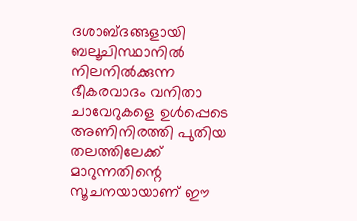ദശാബ്ദങ്ങളായി ബലൂചിസ്ഥാനിൽ നിലനിൽക്കുന്ന ഭീകരവാദം വനിതാ ചാവേറുകളെ ഉൾപ്പെടെ അണിനിരത്തി പുതിയ തലത്തിലേക്ക് മാറുന്നതിന്റെ സൂചനയായാണ് ഈ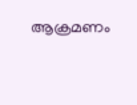ആക്രമണം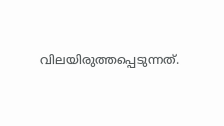വിലയിരുത്തപ്പെടുന്നത്.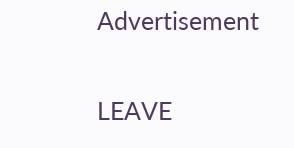Advertisement

LEAVE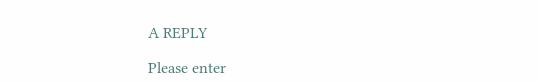A REPLY

Please enter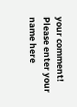your comment!
Please enter your name here